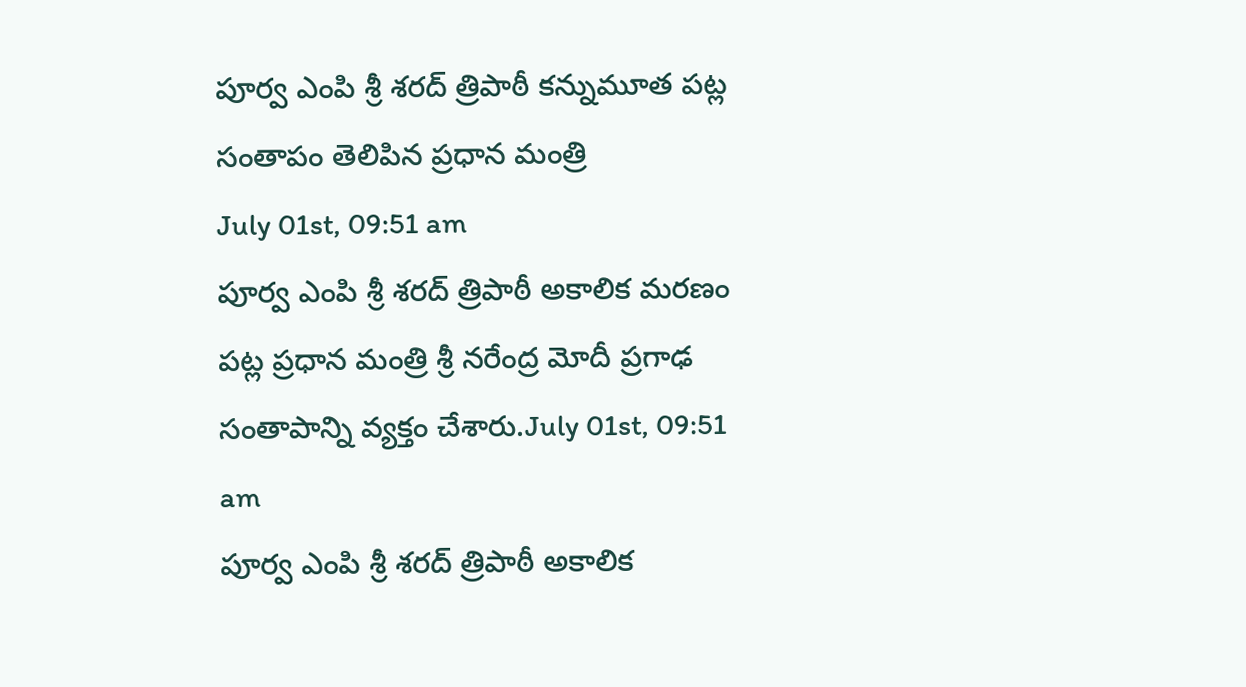పూర్వ ఎంపి శ్రీ శరద్ త్రిపాఠీ కన్నుమూత పట్ల సంతాపం తెలిపిన ప్రధాన మంత్రి
July 01st, 09:51 am
పూర్వ ఎంపి శ్రీ శరద్ త్రిపాఠీ అకాలిక మరణం పట్ల ప్రధాన మంత్రి శ్రీ నరేంద్ర మోదీ ప్రగాఢ సంతాపాన్ని వ్యక్తం చేశారు.July 01st, 09:51 am
పూర్వ ఎంపి శ్రీ శరద్ త్రిపాఠీ అకాలిక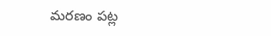మరణం పట్ల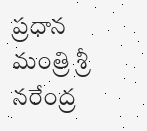ప్రధాన మంత్రి శ్రీ నరేంద్ర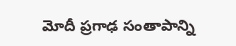మోదీ ప్రగాఢ సంతాపాన్ని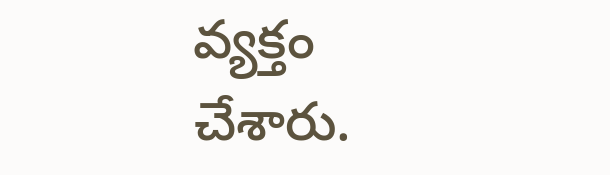వ్యక్తం చేశారు.